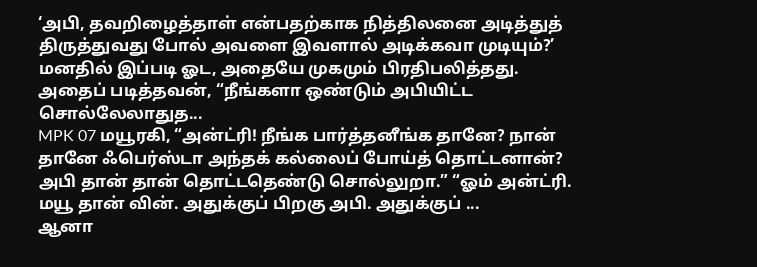‘அபி, தவறிழைத்தாள் என்பதற்காக நித்திலனை அடித்துத் திருத்துவது போல் அவளை இவளால் அடிக்கவா முடியும்?’ மனதில் இப்படி ஓட, அதையே முகமும் பிரதிபலித்தது. அதைப் படித்தவன், “நீங்களா ஒண்டும் அபியிட்ட சொல்லேலாதுத...
MPK 07 மயூரகி, “அன்ட்ரி! நீங்க பார்த்தனீங்க தானே? நான் தானே ஃபெர்ஸ்டா அந்தக் கல்லைப் போய்த் தொட்டனான்? அபி தான் தான் தொட்டதெண்டு சொல்லுறா.” “ஓம் அன்ட்ரி. மயூ தான் வின். அதுக்குப் பிறகு அபி. அதுக்குப் ...
ஆனா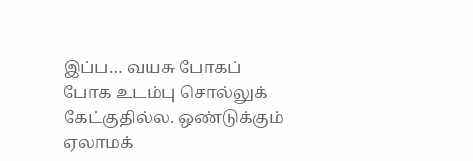இப்ப… வயசு போகப் போக உடம்பு சொல்லுக் கேட்குதில்ல. ஒண்டுக்கும் ஏலாமக்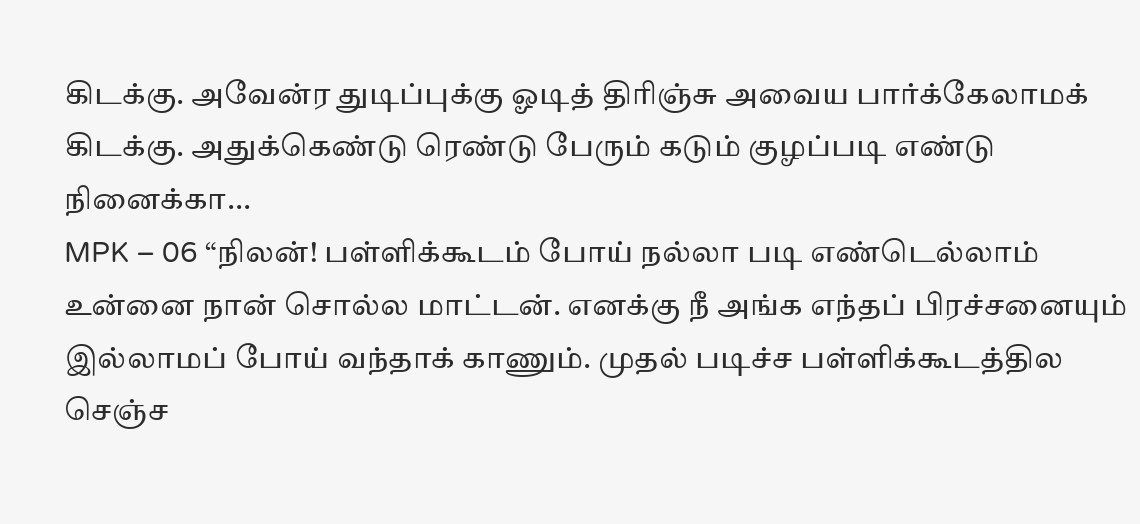கிடக்கு. அவேன்ர துடிப்புக்கு ஓடித் திரிஞ்சு அவைய பார்க்கேலாமக் கிடக்கு. அதுக்கெண்டு ரெண்டு பேரும் கடும் குழப்படி எண்டு நினைக்கா...
MPK – 06 “நிலன்! பள்ளிக்கூடம் போய் நல்லா படி எண்டெல்லாம் உன்னை நான் சொல்ல மாட்டன். எனக்கு நீ அங்க எந்தப் பிரச்சனையும் இல்லாமப் போய் வந்தாக் காணும். முதல் படிச்ச பள்ளிக்கூடத்தில செஞ்ச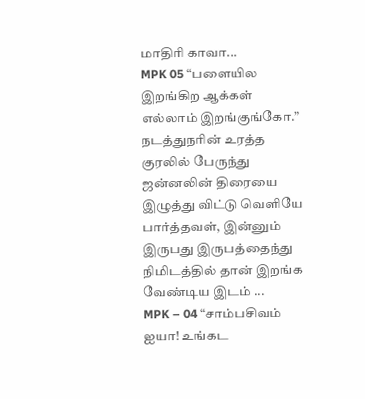மாதிரி காவா...
MPK 05 “பளையில இறங்கிற ஆக்கள் எல்லாம் இறங்குங்கோ.” நடத்துநரின் உரத்த குரலில் பேருந்து ஜன்னலின் திரையை இழுத்து விட்டு வெளியே பார்த்தவள், இன்னும் இருபது இருபத்தைந்து நிமிடத்தில் தான் இறங்க வேண்டிய இடம் ...
MPK – 04 “சாம்பசிவம் ஐயா! உங்கட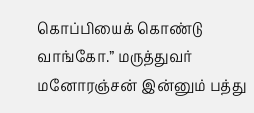கொப்பியைக் கொண்டு வாங்கோ.” மருத்துவர் மனோரஞ்சன் இன்னும் பத்து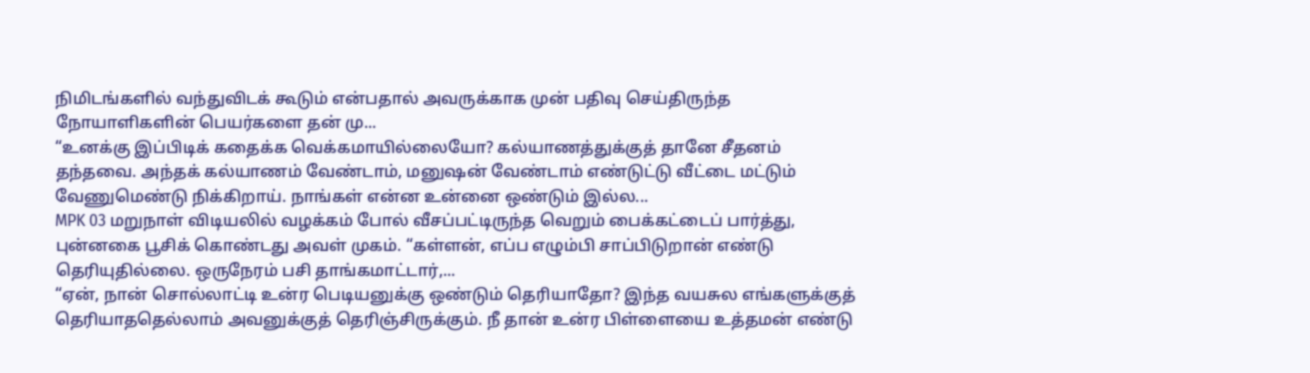நிமிடங்களில் வந்துவிடக் கூடும் என்பதால் அவருக்காக முன் பதிவு செய்திருந்த நோயாளிகளின் பெயர்களை தன் மு...
“உனக்கு இப்பிடிக் கதைக்க வெக்கமாயில்லையோ? கல்யாணத்துக்குத் தானே சீதனம் தந்தவை. அந்தக் கல்யாணம் வேண்டாம், மனுஷன் வேண்டாம் எண்டுட்டு வீட்டை மட்டும் வேணுமெண்டு நிக்கிறாய். நாங்கள் என்ன உன்னை ஒண்டும் இல்ல...
MPK 03 மறுநாள் விடியலில் வழக்கம் போல் வீசப்பட்டிருந்த வெறும் பைக்கட்டைப் பார்த்து, புன்னகை பூசிக் கொண்டது அவள் முகம். “கள்ளன், எப்ப எழும்பி சாப்பிடுறான் எண்டு தெரியுதில்லை. ஒருநேரம் பசி தாங்கமாட்டார்,...
“ஏன், நான் சொல்லாட்டி உன்ர பெடியனுக்கு ஒண்டும் தெரியாதோ? இந்த வயசுல எங்களுக்குத் தெரியாததெல்லாம் அவனுக்குத் தெரிஞ்சிருக்கும். நீ தான் உன்ர பிள்ளையை உத்தமன் எண்டு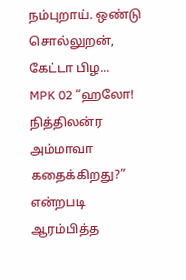நம்புறாய். ஒண்டு சொல்லுறன், கேட்டா பிழ...
MPK 02 “ஹலோ! நித்திலன்ர அம்மாவா கதைக்கிறது?” என்றபடி ஆரம்பித்த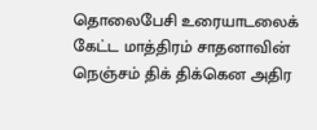தொலைபேசி உரையாடலைக் கேட்ட மாத்திரம் சாதனாவின் நெஞ்சம் திக் திக்கென அதிர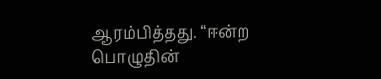ஆரம்பித்தது. “ஈன்ற பொழுதின்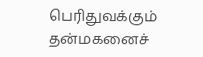பெரிதுவக்கும் தன்மகனைச்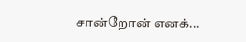சான்றோன் எனக்...